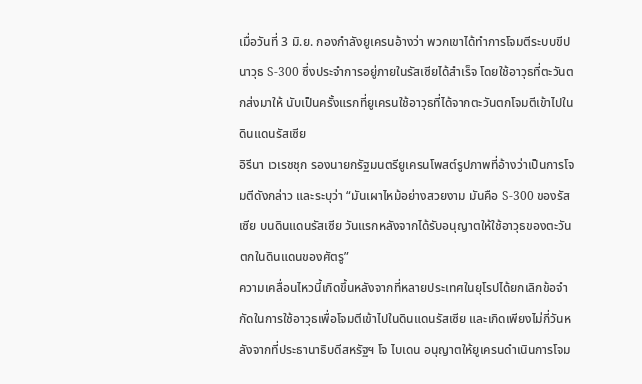เมื่อวันที่ 3 มิ.ย. กองกำลังยูเครนอ้างว่า พวกเขาได้ทำการโจมตีระบบขีปนาวุธ S-300 ซึ่งประจำการอยู่ภายในรัสเซียได้สำเร็จ โดยใช้อาวุธที่ตะวันตกส่งมาให้ นับเป็นครั้งแรกที่ยูเครนใช้อาวุธที่ได้จากตะวันตกโจมตีเข้าไปในดินแดนรัสเซีย
อิรีนา เวเรชชุก รองนายกรัฐมนตรียูเครนโพสต์รูปภาพที่อ้างว่าเป็นการโจมตีดังกล่าว และระบุว่า “มันเผาไหม้อย่างสวยงาม มันคือ S-300 ของรัสเซีย บนดินแดนรัสเซีย วันแรกหลังจากได้รับอนุญาตให้ใช้อาวุธของตะวันตกในดินแดนของศัตรู”
ความเคลื่อนไหวนี้เกิดขึ้นหลังจากที่หลายประเทศในยุโรปได้ยกเลิกข้อจำกัดในการใช้อาวุธเพื่อโจมตีเข้าไปในดินแดนรัสเซีย และเกิดเพียงไม่กี่วันหลังจากที่ประธานาธิบดีสหรัฐฯ โจ ไบเดน อนุญาตให้ยูเครนดำเนินการโจม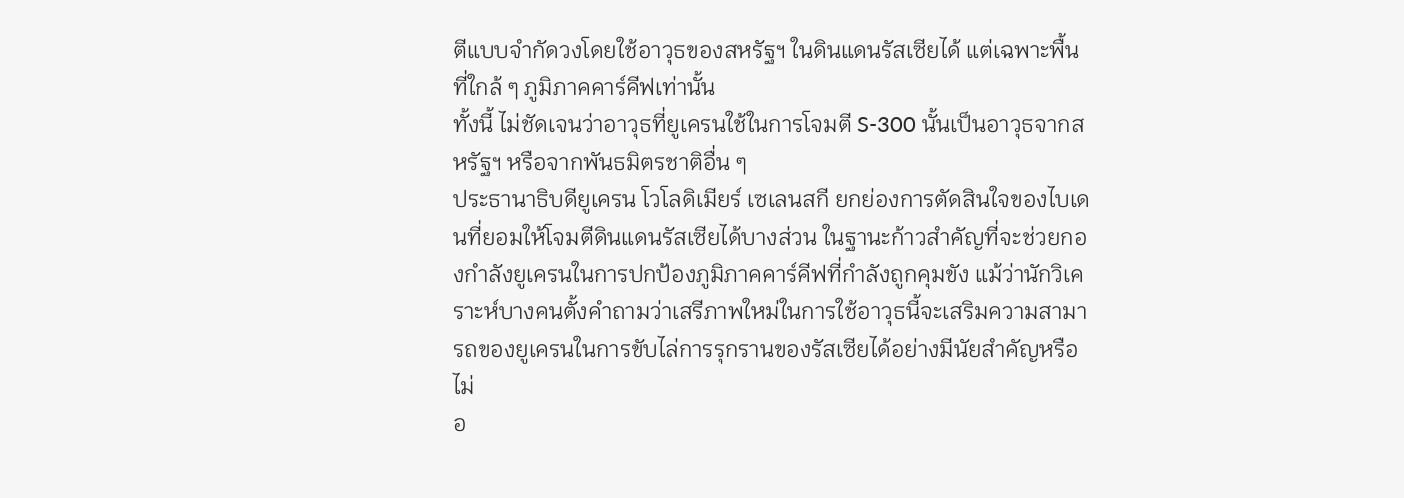ตีแบบจำกัดวงโดยใช้อาวุธของสหรัฐฯ ในดินแดนรัสเซียได้ แต่เฉพาะพื้นที่ใกล้ ๆ ภูมิภาคคาร์คีฟเท่านั้น
ทั้งนี้ ไม่ชัดเจนว่าอาวุธที่ยูเครนใช้ในการโจมตี S-300 นั้นเป็นอาวุธจากสหรัฐฯ หรือจากพันธมิตรชาติอื่น ๆ
ประธานาธิบดียูเครน โวโลดิเมียร์ เซเลนสกี ยกย่องการตัดสินใจของไบเดนที่ยอมให้โจมตีดินแดนรัสเซียได้บางส่วน ในฐานะก้าวสำคัญที่จะช่วยกองกำลังยูเครนในการปกป้องภูมิภาคคาร์คีฟที่กำลังถูกคุมขัง แม้ว่านักวิเคราะห์บางคนตั้งคำถามว่าเสรีภาพใหม่ในการใช้อาวุธนี้จะเสริมความสามารถของยูเครนในการขับไล่การรุกรานของรัสเซียได้อย่างมีนัยสำคัญหรือไม่
อ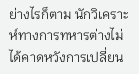ย่างไรก็ตาม นักวิเคราะห์ทางการทหารต่างไม่ได้คาดหวังการเปลี่ยน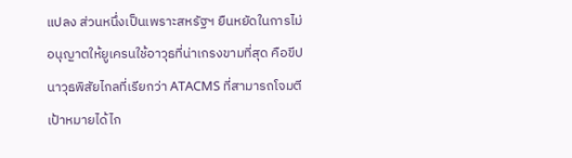แปลง ส่วนหนึ่งเป็นเพราะสหรัฐฯ ยืนหยัดในการไม่อนุญาตให้ยูเครนใช้อาวุธที่น่าเกรงขามที่สุด คือขีปนาวุธพิสัยไกลที่เรียกว่า ATACMS ที่สามารถโจมตีเป้าหมายได้ไก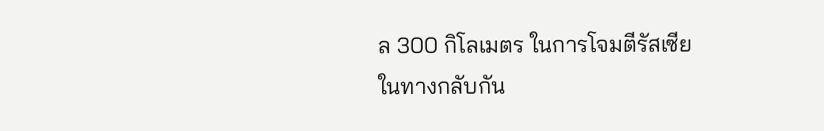ล 300 กิโลเมตร ในการโจมตีรัสเซีย
ในทางกลับกัน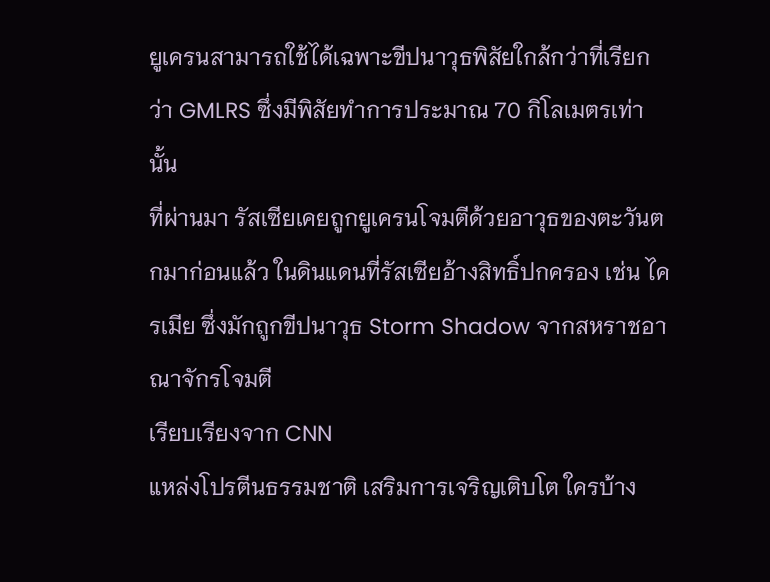ยูเครนสามารถใช้ได้เฉพาะขีปนาวุธพิสัยใกล้กว่าที่เรียกว่า GMLRS ซึ่งมีพิสัยทำการประมาณ 70 กิโลเมตรเท่านั้น
ที่ผ่านมา รัสเซียเคยถูกยูเครนโจมตีด้วยอาวุธของตะวันตกมาก่อนแล้ว ในดินแดนที่รัสเซียอ้างสิทธิ์ปกครอง เช่น ไครเมีย ซึ่งมักถูกขีปนาวุธ Storm Shadow จากสหราชอาณาจักรโจมตี
เรียบเรียงจาก CNN
แหล่งโปรตีนธรรมชาติ เสริมการเจริญเติบโต ใครบ้าง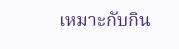เหมาะกับกิน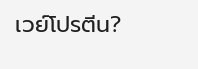เวย์โปรตีน?